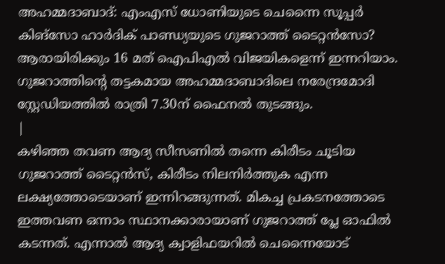അഹമ്മദാബാദ്: എംഎസ് ധോണിയുടെ ചെന്നൈ സൂപ്പർ കിങ്സോ ഹാർദിക് പാണ്ഡ്യയുടെ ഗുജറാത്ത് ടൈറ്റൻസോ? ആരായിരിക്കും 16 മത് ഐപിഎൽ വിജയികളെന്ന് ഇന്നറിയാം. ഗുജറാത്തിന്റെ തട്ടകമായ അഹമ്മദാബാദിലെ നരേന്ദ്രമോദി സ്റ്റേഡിയത്തിൽ രാത്രി 7.30ന് ഫൈനൽ തുടങ്ങും.
|
കഴിഞ്ഞ തവണ ആദ്യ സീസണിൽ തന്നെ കിരീടം ചൂടിയ ഗുജറാത്ത് ടൈറ്റൻസ്, കിരീടം നിലനിർത്തുക എന്ന ലക്ഷ്യത്തോടെയാണ് ഇന്നിറങ്ങുന്നത്. മികച്ച പ്രകടനത്തോടെ ഇത്തവണ ഒന്നാം സ്ഥാനക്കാരായാണ് ഗുജറാത്ത് പ്ലേ ഓഫിൽ കടന്നത്. എന്നാൽ ആദ്യ ക്വാളിഫയറിൽ ചെന്നൈയോട്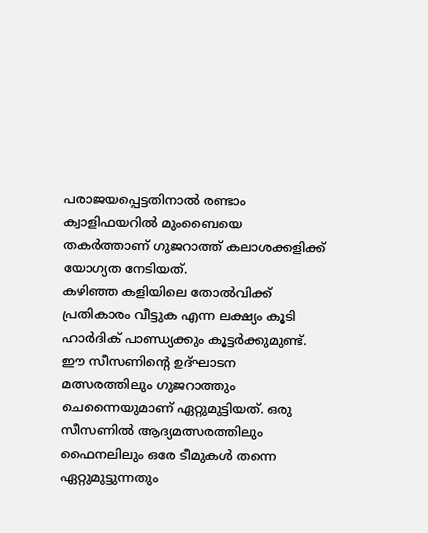പരാജയപ്പെട്ടതിനാൽ രണ്ടാം ക്വാളിഫയറിൽ മുംബൈയെ തകർത്താണ് ഗുജറാത്ത് കലാശക്കളിക്ക് യോഗ്യത നേടിയത്.
കഴിഞ്ഞ കളിയിലെ തോൽവിക്ക് പ്രതികാരം വീട്ടുക എന്ന ലക്ഷ്യം കൂടി ഹാർദിക് പാണ്ഡ്യക്കും കൂട്ടർക്കുമുണ്ട്. ഈ സീസണിന്റെ ഉദ്ഘാടന മത്സരത്തിലും ഗുജറാത്തും ചെന്നൈയുമാണ് ഏറ്റുമുട്ടിയത്. ഒരു സീസണിൽ ആദ്യമത്സരത്തിലും ഫൈനലിലും ഒരേ ടീമുകൾ തന്നെ ഏറ്റുമുട്ടുന്നതും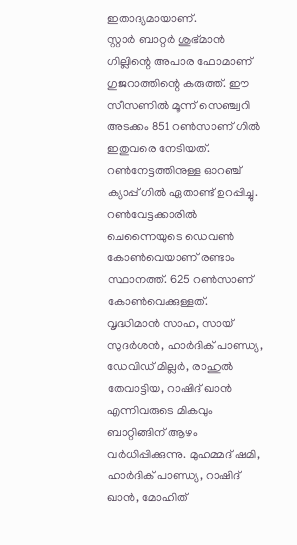ഇതാദ്യമായാണ്.
സ്റ്റാർ ബാറ്റർ ശുഭ്മാൻ ഗില്ലിന്റെ അപാര ഫോമാണ് ഗുജറാത്തിന്റെ കരുത്ത്. ഈ സീസണിൽ മൂന്ന് സെഞ്ച്വറി അടക്കം 851 റൺസാണ് ഗിൽ ഇതുവരെ നേടിയത്. റൺനേട്ടത്തിനുള്ള ഓറഞ്ച് ക്യാപ്പ് ഗിൽ ഏതാണ്ട് ഉറപ്പിച്ചു. റൺവേട്ടക്കാരിൽ ചെന്നൈയുടെ ഡെവൺ കോൺവെയാണ് രണ്ടാം സ്ഥാനത്ത്. 625 റൺസാണ് കോൺവെക്കുള്ളത്.
വൃദ്ധിമാൻ സാഹ, സായ് സുദർശൻ, ഹാർദിക് പാണ്ഡ്യ, ഡേവിഡ് മില്ലർ, രാഹുൽ തേവാട്ടിയ, റാഷിദ് ഖാൻ എന്നിവരുടെ മികവും ബാറ്റിങ്ങിന് ആഴം വർധിപ്പിക്കുന്നു. മുഹമ്മദ് ഷമി, ഹാർദിക് പാണ്ഡ്യ, റാഷിദ് ഖാൻ, മോഹിത്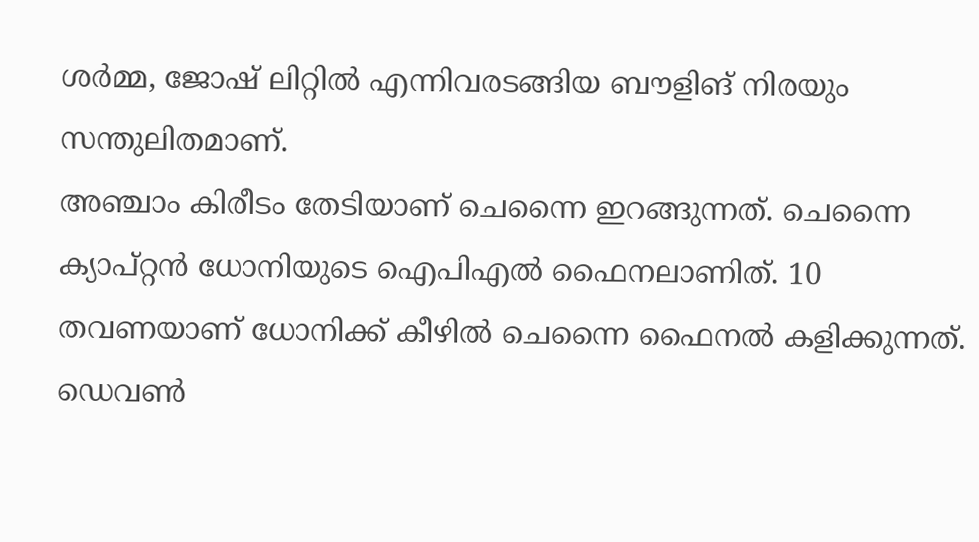ശർമ്മ, ജോഷ് ലിറ്റിൽ എന്നിവരടങ്ങിയ ബൗളിങ് നിരയും സന്തുലിതമാണ്.
അഞ്ചാം കിരീടം തേടിയാണ് ചെന്നൈ ഇറങ്ങുന്നത്. ചെന്നൈ ക്യാപ്റ്റൻ ധോനിയുടെ ഐപിഎൽ ഫൈനലാണിത്. 10 തവണയാണ് ധോനിക്ക് കീഴിൽ ചെന്നൈ ഫൈനൽ കളിക്കുന്നത്. ഡെവൺ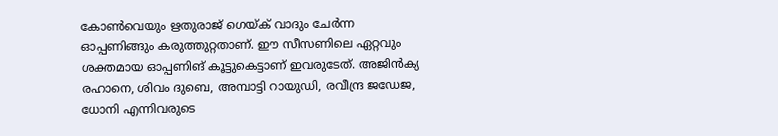കോൺവെയും ഋതുരാജ് ഗെയ്ക് വാദും ചേർന്ന ഓപ്പണിങ്ങും കരുത്തുറ്റതാണ്. ഈ സീസണിലെ ഏറ്റവും ശക്തമായ ഓപ്പണിങ് കൂട്ടുകെട്ടാണ് ഇവരുടേത്. അജിൻക്യ രഹാനെ, ശിവം ദുബെ, അമ്പാട്ടി റായുഡി, രവീന്ദ്ര ജഡേജ, ധോനി എന്നിവരുടെ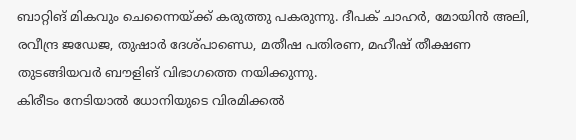ബാറ്റിങ് മികവും ചെന്നൈയ്ക്ക് കരുത്തു പകരുന്നു. ദീപക് ചാഹർ, മോയിൻ അലി, രവീന്ദ്ര ജഡേജ, തുഷാർ ദേശ്പാണ്ഡെ, മതീഷ പതിരണ, മഹീഷ് തീക്ഷണ തുടങ്ങിയവർ ബൗളിങ് വിഭാഗത്തെ നയിക്കുന്നു.
കിരീടം നേടിയാൽ ധോനിയുടെ വിരമിക്കൽ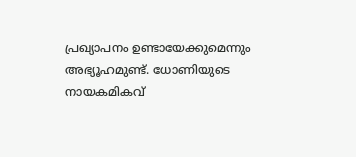പ്രഖ്യാപനം ഉണ്ടായേക്കുമെന്നും അഭ്യൂഹമുണ്ട്. ധോണിയുടെ നായകമികവ്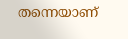തന്നെയാണ്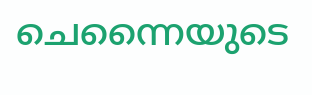ചെന്നൈയുടെ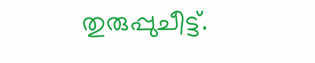തുരുപ്പുചീട്ട്.